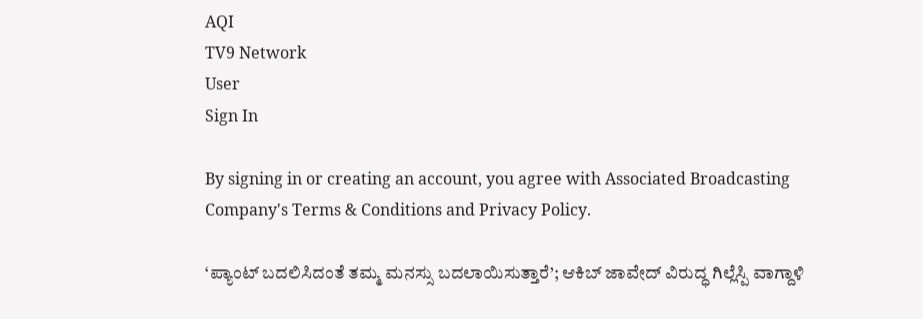AQI
TV9 Network
User
Sign In

By signing in or creating an account, you agree with Associated Broadcasting Company's Terms & Conditions and Privacy Policy.

‘ಪ್ಯಾಂಟ್‌ ಬದಲಿಸಿದಂತೆ ತಮ್ಮ ಮನಸ್ಸು ಬದಲಾಯಿಸುತ್ತಾರೆ’; ಆಕಿಬ್ ಜಾವೇದ್ ವಿರುದ್ಧ ಗಿಲ್ಲೆಸ್ಪಿ ವಾಗ್ದಾಳಿ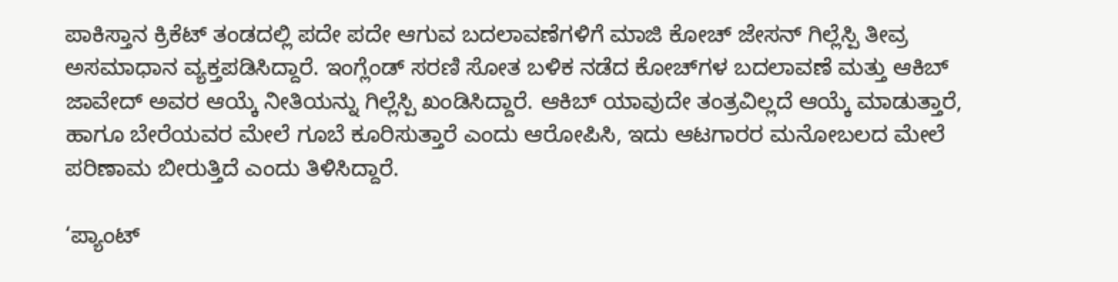ಪಾಕಿಸ್ತಾನ ಕ್ರಿಕೆಟ್ ತಂಡದಲ್ಲಿ ಪದೇ ಪದೇ ಆಗುವ ಬದಲಾವಣೆಗಳಿಗೆ ಮಾಜಿ ಕೋಚ್ ಜೇಸನ್ ಗಿಲ್ಲೆಸ್ಪಿ ತೀವ್ರ ಅಸಮಾಧಾನ ವ್ಯಕ್ತಪಡಿಸಿದ್ದಾರೆ. ಇಂಗ್ಲೆಂಡ್ ಸರಣಿ ಸೋತ ಬಳಿಕ ನಡೆದ ಕೋಚ್‌ಗಳ ಬದಲಾವಣೆ ಮತ್ತು ಆಕಿಬ್ ಜಾವೇದ್ ಅವರ ಆಯ್ಕೆ ನೀತಿಯನ್ನು ಗಿಲ್ಲೆಸ್ಪಿ ಖಂಡಿಸಿದ್ದಾರೆ. ಆಕಿಬ್ ಯಾವುದೇ ತಂತ್ರವಿಲ್ಲದೆ ಆಯ್ಕೆ ಮಾಡುತ್ತಾರೆ, ಹಾಗೂ ಬೇರೆಯವರ ಮೇಲೆ ಗೂಬೆ ಕೂರಿಸುತ್ತಾರೆ ಎಂದು ಆರೋಪಿಸಿ, ಇದು ಆಟಗಾರರ ಮನೋಬಲದ ಮೇಲೆ ಪರಿಣಾಮ ಬೀರುತ್ತಿದೆ ಎಂದು ತಿಳಿಸಿದ್ದಾರೆ.

‘ಪ್ಯಾಂಟ್‌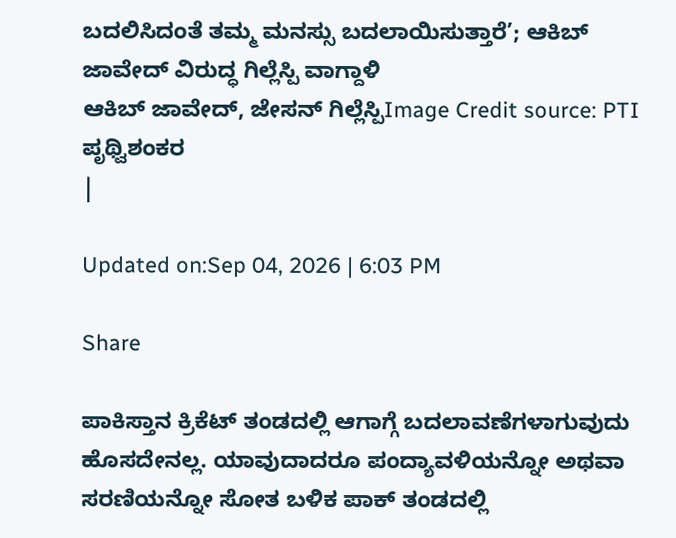ಬದಲಿಸಿದಂತೆ ತಮ್ಮ ಮನಸ್ಸು ಬದಲಾಯಿಸುತ್ತಾರೆ’; ಆಕಿಬ್ ಜಾವೇದ್ ವಿರುದ್ಧ ಗಿಲ್ಲೆಸ್ಪಿ ವಾಗ್ದಾಳಿ
ಆಕಿಬ್ ಜಾವೇದ್, ಜೇಸನ್ ಗಿಲ್ಲೆಸ್ಪಿImage Credit source: PTI
ಪೃಥ್ವಿಶಂಕರ
|

Updated on:Sep 04, 2026 | 6:03 PM

Share

ಪಾಕಿಸ್ತಾನ ಕ್ರಿಕೆಟ್ ತಂಡದಲ್ಲಿ ಆಗಾಗ್ಗೆ ಬದಲಾವಣೆಗಳಾಗುವುದು ಹೊಸದೇನಲ್ಲ. ಯಾವುದಾದರೂ ಪಂದ್ಯಾವಳಿಯನ್ನೋ ಅಥವಾ ಸರಣಿಯನ್ನೋ ಸೋತ ಬಳಿಕ ಪಾಕ್ ತಂಡದಲ್ಲಿ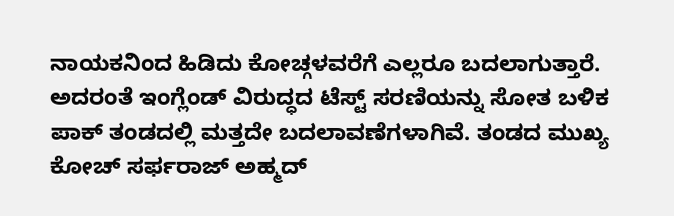ನಾಯಕನಿಂದ ಹಿಡಿದು ಕೋಚ್ಗಳವರೆಗೆ ಎಲ್ಲರೂ ಬದಲಾಗುತ್ತಾರೆ. ಅದರಂತೆ ಇಂಗ್ಲೆಂಡ್‌ ವಿರುದ್ಧದ ಟೆಸ್ಟ್ ಸರಣಿಯನ್ನು ಸೋತ ಬಳಿಕ ಪಾಕ್ ತಂಡದಲ್ಲಿ ಮತ್ತದೇ ಬದಲಾವಣೆಗಳಾಗಿವೆ. ತಂಡದ ಮುಖ್ಯ ಕೋಚ್ ಸರ್ಫರಾಜ್ ಅಹ್ಮದ್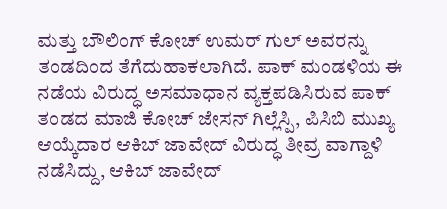ಮತ್ತು ಬೌಲಿಂಗ್ ಕೋಚ್ ಉಮರ್ ಗುಲ್ ಅವರನ್ನು ತಂಡದಿಂದ ತೆಗೆದುಹಾಕಲಾಗಿದೆ. ಪಾಕ್ ಮಂಡಳಿಯ ಈ ನಡೆಯ ವಿರುದ್ಧ ಅಸಮಾಧಾನ ವ್ಯಕ್ತಪಡಿಸಿರುವ ಪಾಕ್ ತಂಡದ ಮಾಜಿ ಕೋಚ್ ಜೇಸನ್ ಗಿಲ್ಲೆಸ್ಪಿ, ಪಿಸಿಬಿ ಮುಖ್ಯ ಆಯ್ಕೆದಾರ ಆಕಿಬ್ ಜಾವೇದ್ ವಿರುದ್ಧ ತೀವ್ರ ವಾಗ್ದಾಳಿ ನಡೆಸಿದ್ದು, ಆಕಿಬ್ ಜಾವೇದ್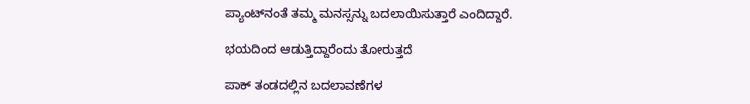ಪ್ಯಾಂಟ್‌ನಂತೆ ತಮ್ಮ ಮನಸ್ಸನ್ನು ಬದಲಾಯಿಸುತ್ತಾರೆ ಎಂದಿದ್ದಾರೆ.

ಭಯದಿಂದ ಆಡುತ್ತಿದ್ದಾರೆಂದು ತೋರುತ್ತದೆ

ಪಾಕ್ ತಂಡದಲ್ಲಿನ ಬದಲಾವಣೆಗಳ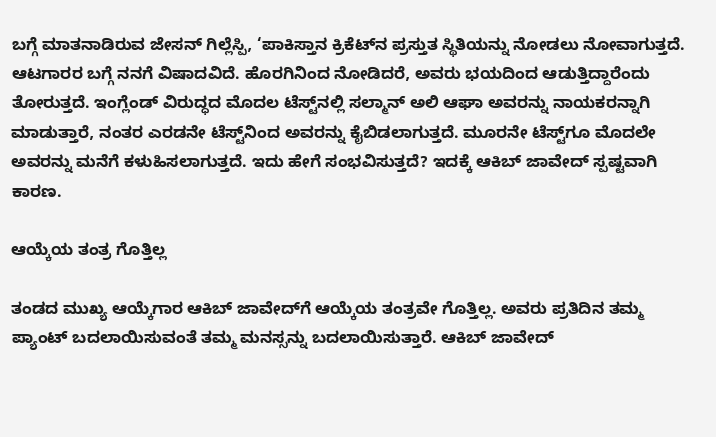ಬಗ್ಗೆ ಮಾತನಾಡಿರುವ ಜೇಸನ್ ಗಿಲ್ಲೆಸ್ಪಿ, ‘ಪಾಕಿಸ್ತಾನ ಕ್ರಿಕೆಟ್‌ನ ಪ್ರಸ್ತುತ ಸ್ಥಿತಿಯನ್ನು ನೋಡಲು ನೋವಾಗುತ್ತದೆ. ಆಟಗಾರರ ಬಗ್ಗೆ ನನಗೆ ವಿಷಾದವಿದೆ. ಹೊರಗಿನಿಂದ ನೋಡಿದರೆ, ಅವರು ಭಯದಿಂದ ಆಡುತ್ತಿದ್ದಾರೆಂದು ತೋರುತ್ತದೆ. ಇಂಗ್ಲೆಂಡ್ ವಿರುದ್ಧದ ಮೊದಲ ಟೆಸ್ಟ್‌ನಲ್ಲಿ ಸಲ್ಮಾನ್ ಅಲಿ ಆಘಾ ಅವರನ್ನು ನಾಯಕರನ್ನಾಗಿ ಮಾಡುತ್ತಾರೆ, ನಂತರ ಎರಡನೇ ಟೆಸ್ಟ್‌ನಿಂದ ಅವರನ್ನು ಕೈಬಿಡಲಾಗುತ್ತದೆ. ಮೂರನೇ ಟೆಸ್ಟ್‌ಗೂ ಮೊದಲೇ ಅವರನ್ನು ಮನೆಗೆ ಕಳುಹಿಸಲಾಗುತ್ತದೆ. ಇದು ಹೇಗೆ ಸಂಭವಿಸುತ್ತದೆ? ಇದಕ್ಕೆ ಆಕಿಬ್ ಜಾವೇದ್ ಸ್ಪಷ್ಟವಾಗಿ ಕಾರಣ.

ಆಯ್ಕೆಯ ತಂತ್ರ ಗೊತ್ತಿಲ್ಲ

ತಂಡದ ಮುಖ್ಯ ಆಯ್ಕೆಗಾರ ಆಕಿಬ್ ಜಾವೇದ್‌ಗೆ ಆಯ್ಕೆಯ ತಂತ್ರವೇ ಗೊತ್ತಿಲ್ಲ. ಅವರು ಪ್ರತಿದಿನ ತಮ್ಮ ಪ್ಯಾಂಟ್ ಬದಲಾಯಿಸುವಂತೆ ತಮ್ಮ ಮನಸ್ಸನ್ನು ಬದಲಾಯಿಸುತ್ತಾರೆ. ಆಕಿಬ್ ಜಾವೇದ್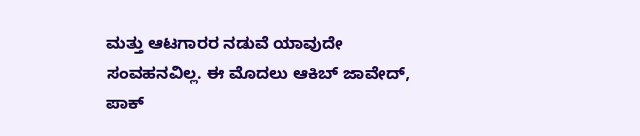ಮತ್ತು ಆಟಗಾರರ ನಡುವೆ ಯಾವುದೇ ಸಂವಹನವಿಲ್ಲ. ಈ ಮೊದಲು ಆಕಿಬ್ ಜಾವೇದ್, ಪಾಕ್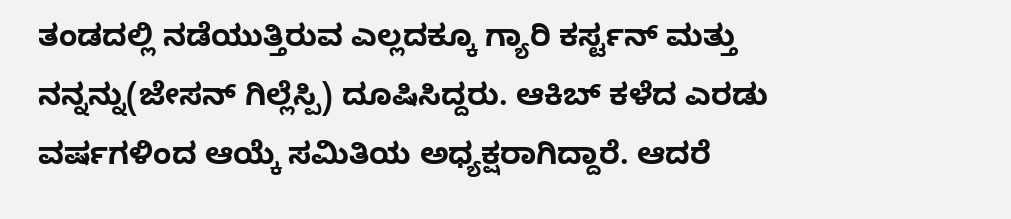ತಂಡದಲ್ಲಿ ನಡೆಯುತ್ತಿರುವ ಎಲ್ಲದಕ್ಕೂ ಗ್ಯಾರಿ ಕರ್ಸ್ಟನ್ ಮತ್ತು ನನ್ನನ್ನು(ಜೇಸನ್ ಗಿಲ್ಲೆಸ್ಪಿ) ದೂಷಿಸಿದ್ದರು. ಆಕಿಬ್ ಕಳೆದ ಎರಡು ವರ್ಷಗಳಿಂದ ಆಯ್ಕೆ ಸಮಿತಿಯ ಅಧ್ಯಕ್ಷರಾಗಿದ್ದಾರೆ. ಆದರೆ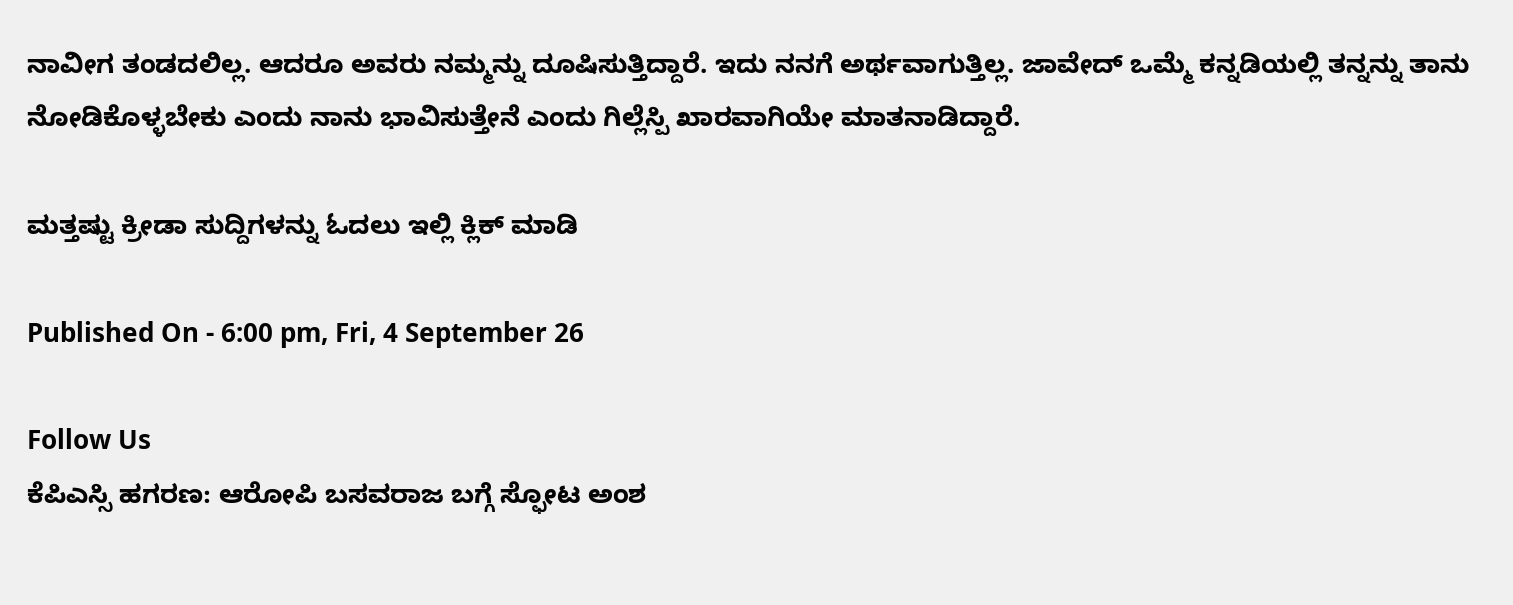ನಾವೀಗ ತಂಡದಲಿಲ್ಲ. ಆದರೂ ಅವರು ನಮ್ಮನ್ನು ದೂಷಿಸುತ್ತಿದ್ದಾರೆ. ಇದು ನನಗೆ ಅರ್ಥವಾಗುತ್ತಿಲ್ಲ. ಜಾವೇದ್ ಒಮ್ಮೆ ಕನ್ನಡಿಯಲ್ಲಿ ತನ್ನನ್ನು ತಾನು ನೋಡಿಕೊಳ್ಳಬೇಕು ಎಂದು ನಾನು ಭಾವಿಸುತ್ತೇನೆ ಎಂದು ಗಿಲ್ಲೆಸ್ಪಿ ಖಾರವಾಗಿಯೇ ಮಾತನಾಡಿದ್ದಾರೆ.

ಮತ್ತಷ್ಟು ಕ್ರೀಡಾ ಸುದ್ದಿಗಳನ್ನು ಓದಲು ಇಲ್ಲಿ ಕ್ಲಿಕ್ ಮಾಡಿ

Published On - 6:00 pm, Fri, 4 September 26

Follow Us
ಕೆಪಿಎಸ್ಸಿ ಹಗರಣ: ಆರೋಪಿ ಬಸವರಾಜ ಬಗ್ಗೆ ಸ್ಫೋಟ ಅಂಶ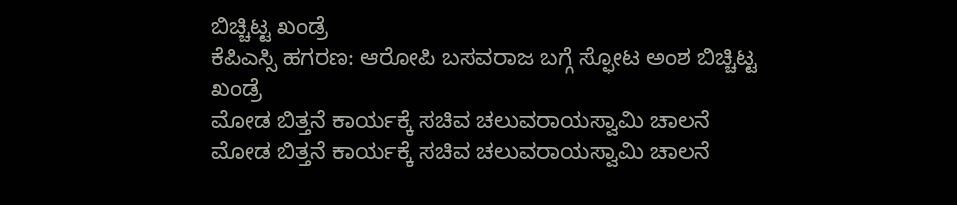ಬಿಚ್ಚಿಟ್ಟ ಖಂಡ್ರೆ
ಕೆಪಿಎಸ್ಸಿ ಹಗರಣ: ಆರೋಪಿ ಬಸವರಾಜ ಬಗ್ಗೆ ಸ್ಫೋಟ ಅಂಶ ಬಿಚ್ಚಿಟ್ಟ ಖಂಡ್ರೆ
ಮೋಡ ಬಿತ್ತನೆ ಕಾರ್ಯಕ್ಕೆ ಸಚಿವ ಚಲುವರಾಯಸ್ವಾಮಿ ಚಾಲನೆ
ಮೋಡ ಬಿತ್ತನೆ ಕಾರ್ಯಕ್ಕೆ ಸಚಿವ ಚಲುವರಾಯಸ್ವಾಮಿ ಚಾಲನೆ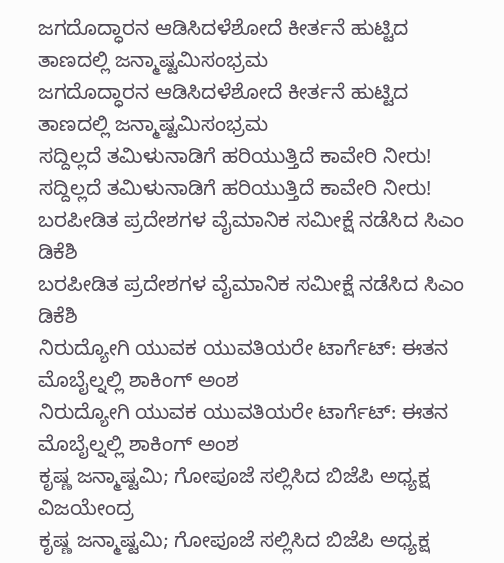ಜಗದೊದ್ಧಾರನ ಆಡಿಸಿದಳೆಶೋದೆ ಕೀರ್ತನೆ ಹುಟ್ಟಿದ ತಾಣದಲ್ಲಿ ಜನ್ಮಾಷ್ಟಮಿಸಂಭ್ರಮ
ಜಗದೊದ್ಧಾರನ ಆಡಿಸಿದಳೆಶೋದೆ ಕೀರ್ತನೆ ಹುಟ್ಟಿದ ತಾಣದಲ್ಲಿ ಜನ್ಮಾಷ್ಟಮಿಸಂಭ್ರಮ
ಸದ್ದಿಲ್ಲದೆ ತಮಿಳುನಾಡಿಗೆ ಹರಿಯುತ್ತಿದೆ ಕಾವೇರಿ ನೀರು!
ಸದ್ದಿಲ್ಲದೆ ತಮಿಳುನಾಡಿಗೆ ಹರಿಯುತ್ತಿದೆ ಕಾವೇರಿ ನೀರು!
ಬರಪೀಡಿತ ಪ್ರದೇಶಗಳ ವೈಮಾನಿಕ ಸಮೀಕ್ಷೆ ನಡೆಸಿದ ಸಿಎಂ ಡಿಕೆಶಿ
ಬರಪೀಡಿತ ಪ್ರದೇಶಗಳ ವೈಮಾನಿಕ ಸಮೀಕ್ಷೆ ನಡೆಸಿದ ಸಿಎಂ ಡಿಕೆಶಿ
ನಿರುದ್ಯೋಗಿ ಯುವಕ ಯುವತಿಯರೇ ಟಾರ್ಗೆಟ್: ಈತನ ಮೊಬೈಲ್ನಲ್ಲಿ ಶಾಕಿಂಗ್ ಅಂಶ
ನಿರುದ್ಯೋಗಿ ಯುವಕ ಯುವತಿಯರೇ ಟಾರ್ಗೆಟ್: ಈತನ ಮೊಬೈಲ್ನಲ್ಲಿ ಶಾಕಿಂಗ್ ಅಂಶ
ಕೃಷ್ಣ ಜನ್ಮಾಷ್ಟಮಿ; ಗೋಪೂಜೆ ಸಲ್ಲಿಸಿದ ಬಿಜೆಪಿ ಅಧ್ಯಕ್ಷ ವಿಜಯೇಂದ್ರ
ಕೃಷ್ಣ ಜನ್ಮಾಷ್ಟಮಿ; ಗೋಪೂಜೆ ಸಲ್ಲಿಸಿದ ಬಿಜೆಪಿ ಅಧ್ಯಕ್ಷ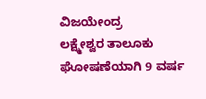ವಿಜಯೇಂದ್ರ
ಲಕ್ಷ್ಮೇಶ್ವರ ತಾಲೂಕು ಘೋಷಣೆಯಾಗಿ 9 ವರ್ಷ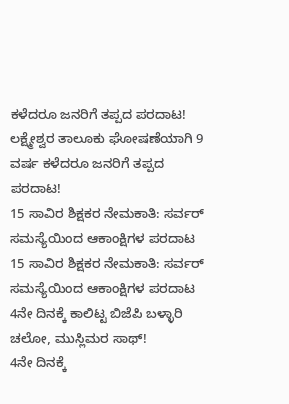ಕಳೆದರೂ ಜನರಿಗೆ ತಪ್ಪದ ಪರದಾಟ!
ಲಕ್ಷ್ಮೇಶ್ವರ ತಾಲೂಕು ಘೋಷಣೆಯಾಗಿ 9 ವರ್ಷ ಕಳೆದರೂ ಜನರಿಗೆ ತಪ್ಪದ ಪರದಾಟ!
15 ಸಾವಿರ ಶಿಕ್ಷಕರ ನೇಮಕಾತಿ: ಸರ್ವರ್ ಸಮಸ್ಯೆಯಿಂದ ಆಕಾಂಕ್ಷಿಗಳ ಪರದಾಟ
15 ಸಾವಿರ ಶಿಕ್ಷಕರ ನೇಮಕಾತಿ: ಸರ್ವರ್ ಸಮಸ್ಯೆಯಿಂದ ಆಕಾಂಕ್ಷಿಗಳ ಪರದಾಟ
4ನೇ ದಿನಕ್ಕೆ ಕಾಲಿಟ್ಟ ಬಿಜೆಪಿ ಬಳ್ಳಾರಿ ಚಲೋ, ಮುಸ್ಲಿಮರ ಸಾಥ್!
4ನೇ ದಿನಕ್ಕೆ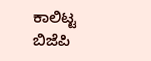ಕಾಲಿಟ್ಟ ಬಿಜೆಪಿ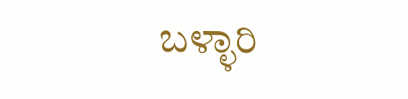ಬಳ್ಳಾರಿ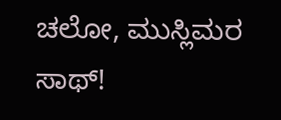ಚಲೋ, ಮುಸ್ಲಿಮರ ಸಾಥ್!